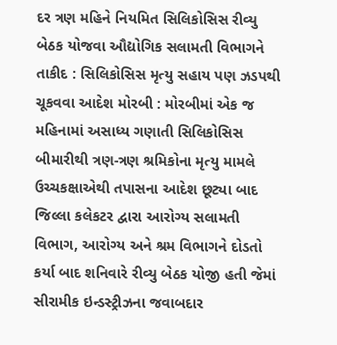દર ત્રણ મહિને નિયમિત સિલિકોસિસ રીવ્યુ બેઠક યોજવા ઔદ્યોગિક સલામતી વિભાગને તાકીદ : સિલિકોસિસ મૃત્યુ સહાય પણ ઝડપથી ચૂકવવા આદેશ મોરબી : મોરબીમાં એક જ મહિનામાં અસાધ્ય ગણાતી સિલિકોસિસ બીમારીથી ત્રણ-ત્રણ શ્રમિકોના મૃત્યુ મામલે ઉચ્ચકક્ષાએથી તપાસના આદેશ છૂટ્યા બાદ જિલ્લા કલેકટર દ્વારા આરોગ્ય સલામતી વિભાગ, આરોગ્ય અને શ્રમ વિભાગને દોડતો કર્યા બાદ શનિવારે રીવ્યુ બેઠક યોજી હતી જેમાં સીરામીક ઇન્ડસ્ટ્રીઝના જવાબદાર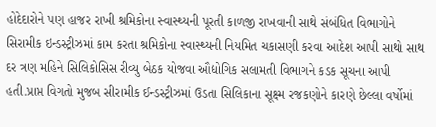હોદેદારોને પણ હાજર રાખી શ્રમિકોના સ્વાસ્થ્યની પૂરતી કાળજી રાખવાની સાથે સંબંધિત વિભાગોને સિરામીક ઇન્ડસ્ટ્રીઝમાં કામ કરતા શ્રમિકોના સ્વાસ્થ્યની નિયમિત ચકાસણી કરવા આદેશ આપી સાથો સાથ દર ત્રણ મહિને સિલિકોસિસ રીવ્યુ બેઠક યોજવા ઔદ્યોગિક સલામતી વિભાગને કડક સૂચના આપી હતી.પ્રાપ્ત વિગતો મુજબ સીરામીક ઈન્ડસ્ટ્રીઝમાં ઉડતા સિલિકાના સૂક્ષ્મ રજકણોને કારણે છેલ્લા વર્ષોમાં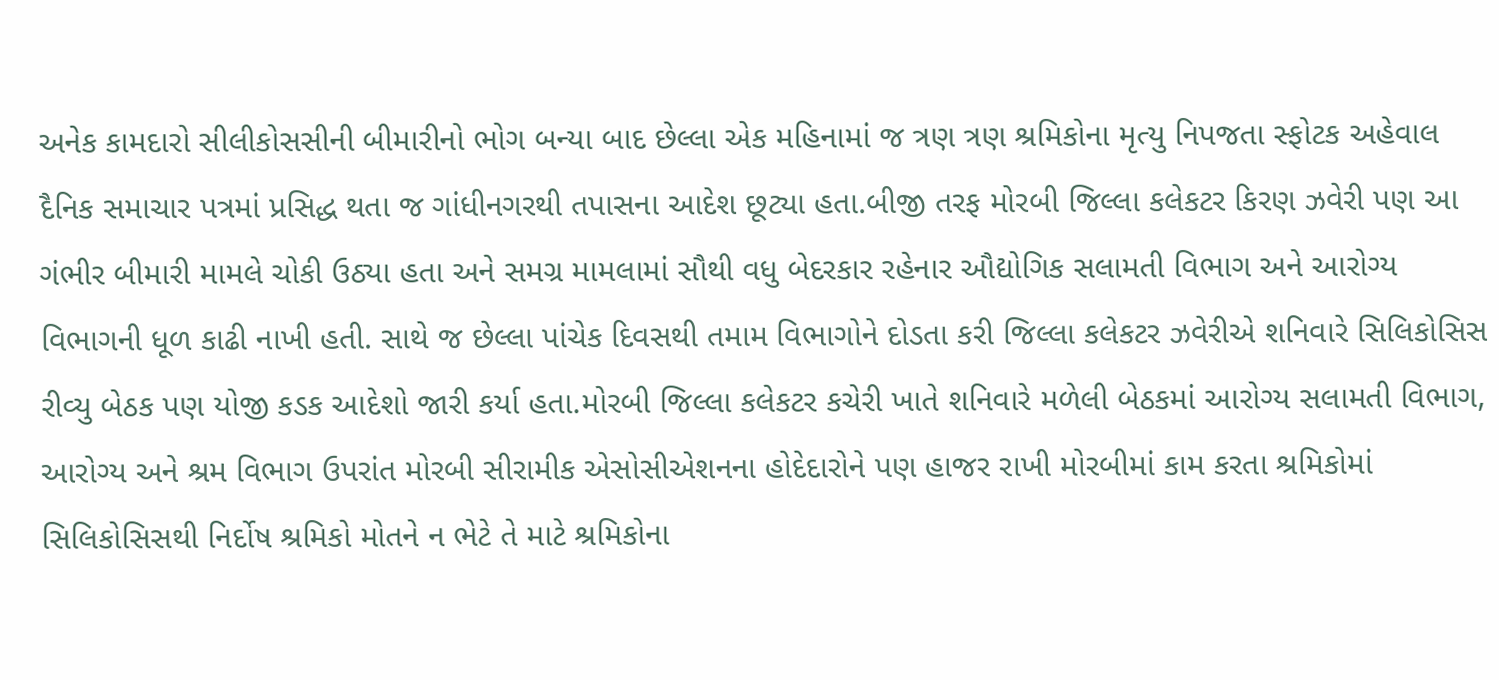અનેક કામદારો સીલીકોસસીની બીમારીનો ભોગ બન્યા બાદ છેલ્લા એક મહિનામાં જ ત્રણ ત્રણ શ્રમિકોના મૃત્યુ નિપજતા સ્ફોટક અહેવાલ દૈનિક સમાચાર પત્રમાં પ્રસિદ્ધ થતા જ ગાંધીનગરથી તપાસના આદેશ છૂટ્યા હતા.બીજી તરફ મોરબી જિલ્લા કલેકટર કિરણ ઝવેરી પણ આ ગંભીર બીમારી મામલે ચોકી ઉઠ્યા હતા અને સમગ્ર મામલામાં સૌથી વધુ બેદરકાર રહેનાર ઔદ્યોગિક સલામતી વિભાગ અને આરોગ્ય વિભાગની ધૂળ કાઢી નાખી હતી. સાથે જ છેલ્લા પાંચેક દિવસથી તમામ વિભાગોને દોડતા કરી જિલ્લા કલેકટર ઝવેરીએ શનિવારે સિલિકોસિસ રીવ્યુ બેઠક પણ યોજી કડક આદેશો જારી કર્યા હતા.મોરબી જિલ્લા કલેકટર કચેરી ખાતે શનિવારે મળેલી બેઠકમાં આરોગ્ય સલામતી વિભાગ, આરોગ્ય અને શ્રમ વિભાગ ઉપરાંત મોરબી સીરામીક એસોસીએશનના હોદેદારોને પણ હાજર રાખી મોરબીમાં કામ કરતા શ્રમિકોમાં સિલિકોસિસથી નિર્દોષ શ્રમિકો મોતને ન ભેટે તે માટે શ્રમિકોના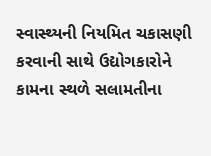સ્વાસ્થ્યની નિયમિત ચકાસણી કરવાની સાથે ઉદ્યોગકારોને કામના સ્થળે સલામતીના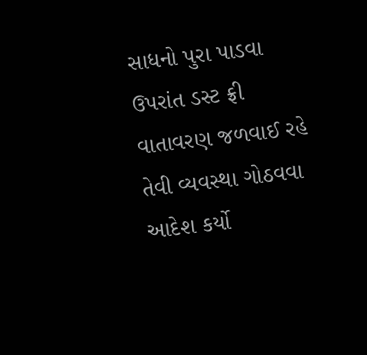સાધનો પુરા પાડવા ઉપરાંત ડસ્ટ ફ્રી વાતાવરણ જળવાઈ રહે તેવી વ્યવસ્થા ગોઠવવા આદેશ કર્યો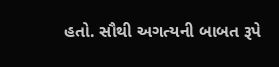હતો. સૌથી અગત્યની બાબત રૂપે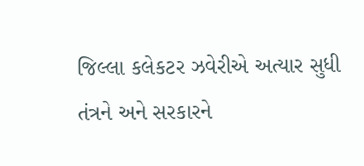જિલ્લા કલેકટર ઝવેરીએ અત્યાર સુધી તંત્રને અને સરકારને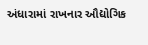અંધારામાં રાખનાર ઔદ્યોગિક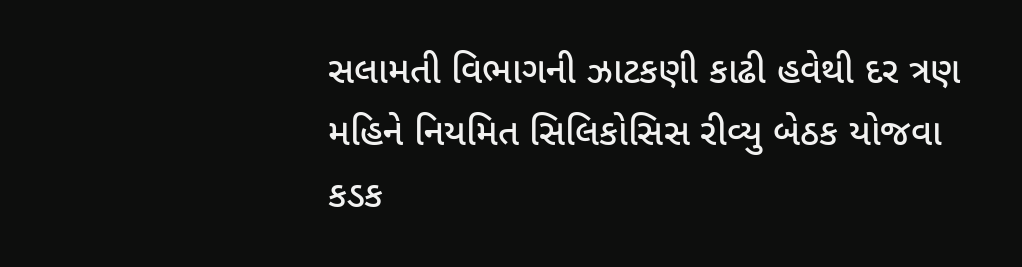સલામતી વિભાગની ઝાટકણી કાઢી હવેથી દર ત્રણ મહિને નિયમિત સિલિકોસિસ રીવ્યુ બેઠક યોજવા કડક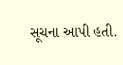સૂચના આપી હતી.